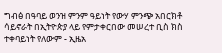ግብፅ በዓባይ ወንዝ ምንም ዓይነት የውሃ ምንጭ አበርክቶ ሳይኖራት በኢትዮጵያ ላይ የምታቀርበው መሠረተ ቢስ ክስ ተቀባይነት የለውም - ኢዜአ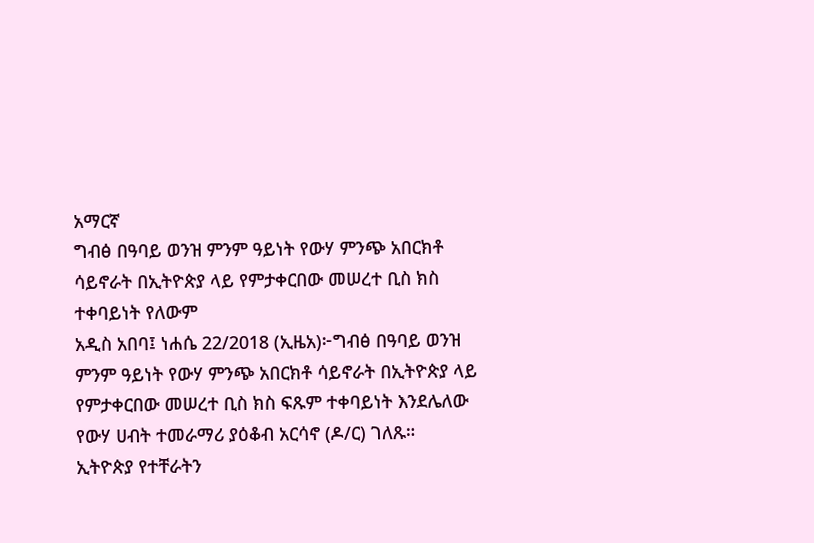አማርኛ
ግብፅ በዓባይ ወንዝ ምንም ዓይነት የውሃ ምንጭ አበርክቶ ሳይኖራት በኢትዮጵያ ላይ የምታቀርበው መሠረተ ቢስ ክስ ተቀባይነት የለውም
አዲስ አበባ፤ ነሐሴ 22/2018 (ኢዜአ)፦ግብፅ በዓባይ ወንዝ ምንም ዓይነት የውሃ ምንጭ አበርክቶ ሳይኖራት በኢትዮጵያ ላይ የምታቀርበው መሠረተ ቢስ ክስ ፍጹም ተቀባይነት እንደሌለው የውሃ ሀብት ተመራማሪ ያዕቆብ አርሳኖ (ዶ/ር) ገለጹ።
ኢትዮጵያ የተቸራትን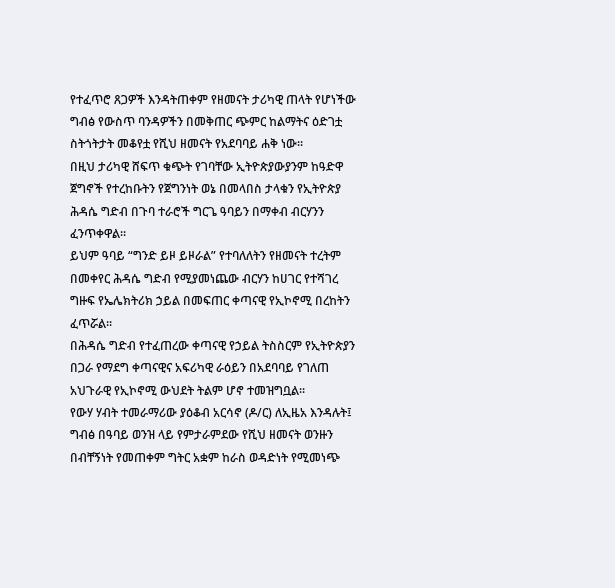የተፈጥሮ ጸጋዎች እንዳትጠቀም የዘመናት ታሪካዊ ጠላት የሆነችው ግብፅ የውስጥ ባንዳዎችን በመቅጠር ጭምር ከልማትና ዕድገቷ ስትጎትታት መቆየቷ የሺህ ዘመናት የአደባባይ ሐቅ ነው።
በዚህ ታሪካዊ ሸፍጥ ቁጭት የገባቸው ኢትዮጵያውያንም ከዓድዋ ጀግኖች የተረከቡትን የጀግንነት ወኔ በመላበስ ታላቁን የኢትዮጵያ ሕዳሴ ግድብ በጉባ ተራሮች ግርጌ ዓባይን በማቀብ ብርሃንን ፈንጥቀዋል።
ይህም ዓባይ “ግንድ ይዞ ይዞራል” የተባለለትን የዘመናት ተረትም በመቀየር ሕዳሴ ግድብ የሚያመነጨው ብርሃን ከሀገር የተሻገረ ግዙፍ የኤሌክትሪክ ኃይል በመፍጠር ቀጣናዊ የኢኮኖሚ በረከትን ፈጥሯል።
በሕዳሴ ግድብ የተፈጠረው ቀጣናዊ የኃይል ትስስርም የኢትዮጵያን በጋራ የማደግ ቀጣናዊና አፍሪካዊ ራዕይን በአደባባይ የገለጠ አህጉራዊ የኢኮኖሚ ውህደት ትልም ሆኖ ተመዝግቧል።
የውሃ ሃብት ተመራማሪው ያዕቆብ አርሳኖ (ዶ/ር) ለኢዜአ እንዳሉት፤ ግብፅ በዓባይ ወንዝ ላይ የምታራምደው የሺህ ዘመናት ወንዙን በብቸኝነት የመጠቀም ግትር አቋም ከራስ ወዳድነት የሚመነጭ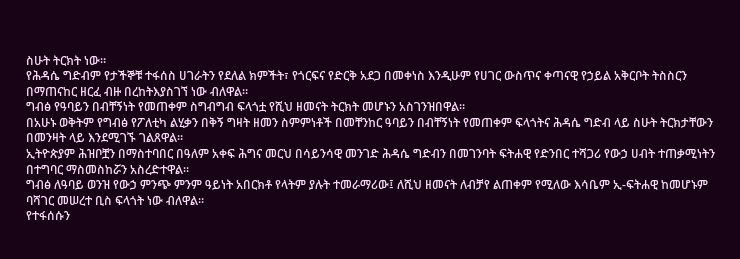ስሁት ትርክት ነው።
የሕዳሴ ግድብም የታችኞቹ ተፋሰስ ሀገራትን የደለል ክምችት፣ የጎርፍና የድርቅ አደጋ በመቀነስ እንዲሁም የሀገር ውስጥና ቀጣናዊ የኃይል አቅርቦት ትስስርን በማጠናከር ዘርፈ ብዙ በረከትእያስገኘ ነው ብለዋል።
ግብፅ የዓባይን በብቸኝነት የመጠቀም ስግብግብ ፍላጎቷ የሺህ ዘመናት ትርክት መሆኑን አስገንዝበዋል።
በአሁኑ ወቅትም የግብፅ የፖለቲካ ልሂቃን በቅኝ ግዛት ዘመን ስምምነቶች በመቸንከር ዓባይን በብቸኝነት የመጠቀም ፍላጎትና ሕዳሴ ግድብ ላይ ስሁት ትርክታቸውን በመንዛት ላይ እንደሚገኙ ገልጸዋል።
ኢትዮጵያም ሕዝቦቿን በማስተባበር በዓለም አቀፍ ሕግና መርህ በሳይንሳዊ መንገድ ሕዳሴ ግድብን በመገንባት ፍትሐዊ የድንበር ተሻጋሪ የውኃ ሀብት ተጠቃሚነትን በተግባር ማስመስከሯን አስረድተዋል።
ግብፅ ለዓባይ ወንዝ የውኃ ምንጭ ምንም ዓይነት አበርክቶ የላትም ያሉት ተመራማሪው፤ ለሺህ ዘመናት ለብቻየ ልጠቀም የሚለው እሳቤም ኢ-ፍትሐዊ ከመሆኑም ባሻገር መሠረተ ቢስ ፍላጎት ነው ብለዋል።
የተፋሰሱን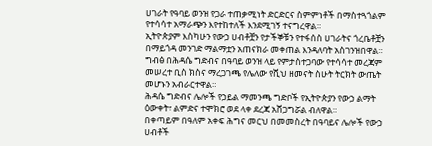ሀገራት የዓባይ ወንዝ የጋራ ተጠቃሚነት ድርድርና ስምምነቶች በማስተጓጎልም የተሳሳተ አማራጭን እየተከተለች እንደሚገኝ ተናግረዋል።
ኢትዮጵያም እስካሁን የውኃ ሀብቶቿን የታችኞቹን የተፋሰስ ሀገራትና ጎረቤቶቿን በማይጎዳ መንገድ ማልማቷን አጠናክራ መቀጠል እንዳለባት አስገንዝበዋል።
ግብፅ በሕዳሴ ግድብና በዓባይ ወንዝ ላይ የምታስተጋባው የተሳሳተ መረጃም መሠረተ ቢስ ክስና ማረጋገጫ የሌለው የሺህ ዘመናት ስሁት ትርክት ውጤት መሆኑን አብራርተዋል።
ሕዳሴ ግድብና ሌሎች የኃይል ማመንጫ ግድቦች የኢትዮጵያን የውኃ ልማት ዕውቀት፣ ልምድና ተሞክሮ ወደ ላቀ ደረጃ አሸጋግሯል ብለዋል።
በቀጣይም በዓለም አቀፍ ሕግና መርህ በመመስረት በዓባይና ሌሎች የውኃ ሀብቶች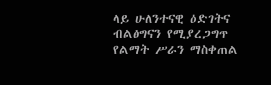ላይ ሁለንተናዊ ዕድገትና ብልፅግናን የሚያረጋግጥ የልማት ሥራን ማስቀጠል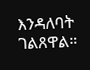እንዳለባት ገልጸዋል።